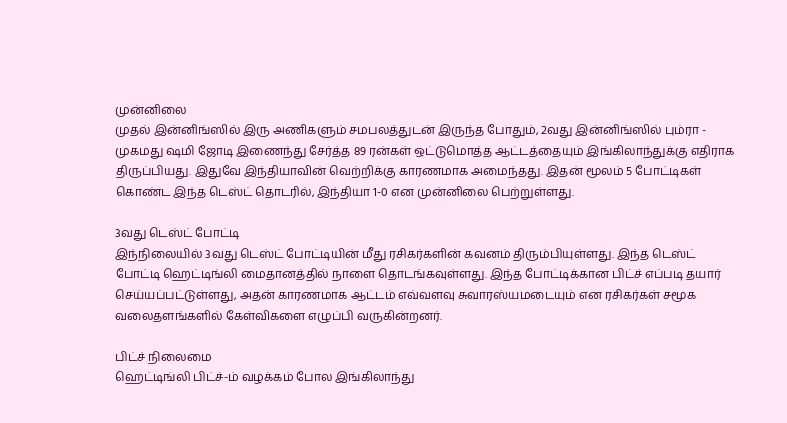முன்னிலை
முதல் இன்னிங்ஸில் இரு அணிகளும் சமபலத்துடன் இருந்த போதும், 2வது இன்னிங்ஸில் பும்ரா - முகமது ஷமி ஜோடி இணைந்து சேர்த்த 89 ரன்கள் ஒட்டுமொத்த ஆட்டத்தையும் இங்கிலாந்துக்கு எதிராக திருப்பியது. இதுவே இந்தியாவின் வெற்றிக்கு காரணமாக அமைந்தது. இதன் மூலம் 5 போட்டிகள் கொண்ட இந்த டெஸ்ட் தொடரில், இந்தியா 1-0 என முன்னிலை பெற்றுள்ளது.

3வது டெஸ்ட் போட்டி
இந்நிலையில் 3வது டெஸ்ட் போட்டியின் மீது ரசிகர்களின் கவனம் திரும்பியுள்ளது. இந்த டெஸ்ட் போட்டி ஹெட்டிங்லி மைதானத்தில் நாளை தொடங்கவுள்ளது. இந்த போட்டிக்கான பிட்ச் எப்படி தயார் செய்யப்பட்டுள்ளது, அதன் காரணமாக ஆட்டம் எவ்வளவு சுவாரஸ்யமடையும் என ரசிகர்கள் சமூக வலைதளங்களில் கேள்விகளை எழுப்பி வருகின்றனர்.

பிட்ச் நிலைமை
ஹெட்டிங்லி பிட்ச்-ம் வழக்கம் போல இங்கிலாந்து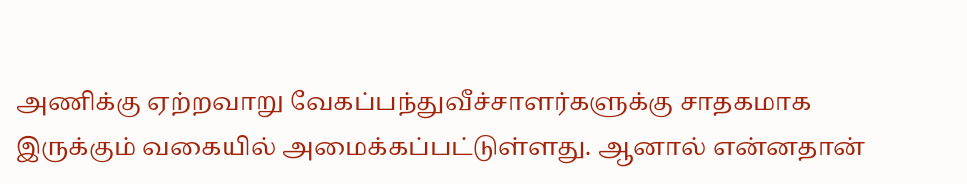அணிக்கு ஏற்றவாறு வேகப்பந்துவீச்சாளர்களுக்கு சாதகமாக இருக்கும் வகையில் அமைக்கப்பட்டுள்ளது. ஆனால் என்னதான்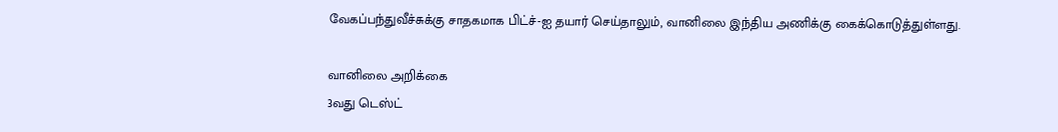வேகப்பந்துவீச்சுக்கு சாதகமாக பிட்ச்-ஐ தயார் செய்தாலும், வானிலை இந்திய அணிக்கு கைக்கொடுத்துள்ளது.

வானிலை அறிக்கை
3வது டெஸ்ட்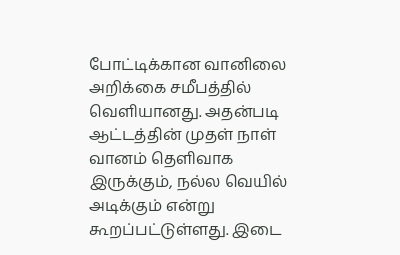போட்டிக்கான வானிலை அறிக்கை சமீபத்தில் வெளியானது. அதன்படி ஆட்டத்தின் முதள் நாள் வானம் தெளிவாக இருக்கும், நல்ல வெயில் அடிக்கும் என்று கூறப்பட்டுள்ளது. இடை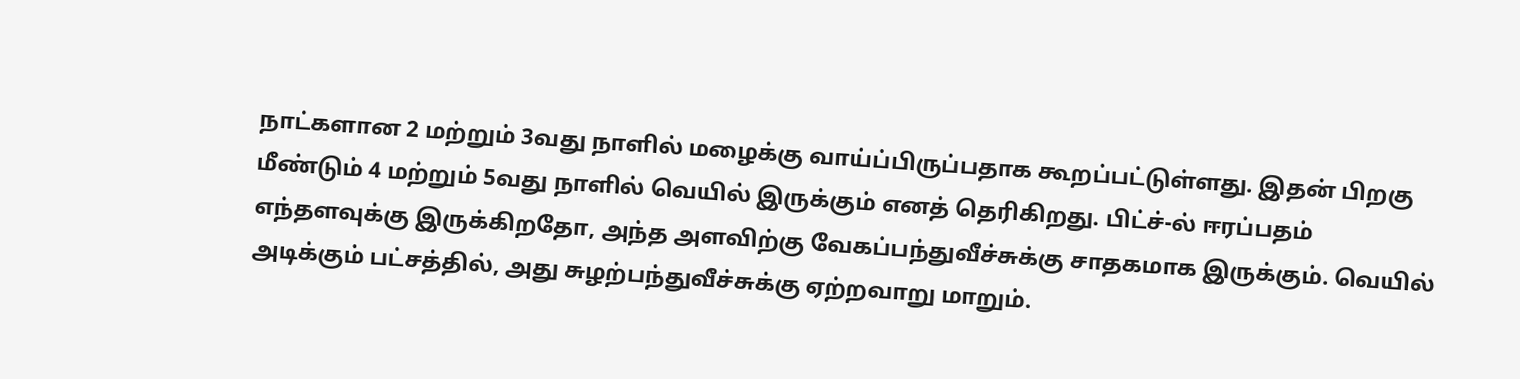நாட்களான 2 மற்றும் 3வது நாளில் மழைக்கு வாய்ப்பிருப்பதாக கூறப்பட்டுள்ளது. இதன் பிறகு மீண்டும் 4 மற்றும் 5வது நாளில் வெயில் இருக்கும் எனத் தெரிகிறது. பிட்ச்-ல் ஈரப்பதம் எந்தளவுக்கு இருக்கிறதோ, அந்த அளவிற்கு வேகப்பந்துவீச்சுக்கு சாதகமாக இருக்கும். வெயில் அடிக்கும் பட்சத்தில், அது சுழற்பந்துவீச்சுக்கு ஏற்றவாறு மாறும்.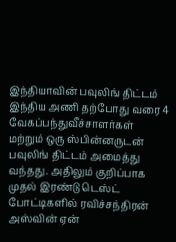இந்தியாவின் பவுலிங் திட்டம்
இந்திய அணி தற்போது வரை 4 வேகப்பந்துவீச்சாளர்கள் மற்றும் ஒரு ஸ்பின்னருடன் பவுலிங் திட்டம் அமைத்து வந்தது. அதிலும் குறிப்பாக முதல் இரண்டு டெஸ்ட் போட்டிகளில் ரவிச்சந்திரன் அஸ்வின் ஏன்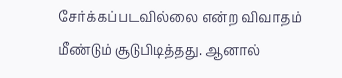சேர்க்கப்படவில்லை என்ற விவாதம் மீண்டும் சூடுபிடித்தது. ஆனால்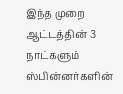இந்த முறை ஆட்டத்தின் 3 நாட்களும் ஸ்பின்னர்களின்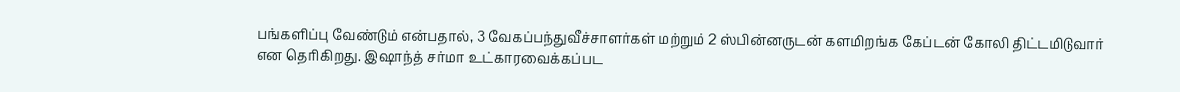பங்களிப்பு வேண்டும் என்பதால், 3 வேகப்பந்துவீச்சாளர்கள் மற்றும் 2 ஸ்பின்னருடன் களமிறங்க கேப்டன் கோலி திட்டமிடுவார் என தெரிகிறது. இஷாந்த் சர்மா உட்காரவைக்கப்பட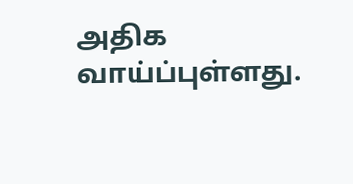அதிக வாய்ப்புள்ளது.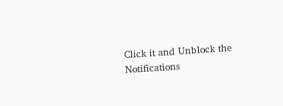Click it and Unblock the Notifications